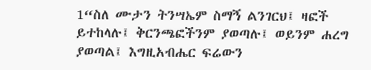1“ስለ ሙታን ትንሣኤም ስማኝ ልንገርህ፤ ዛፎች ይተከላሉ፤ ቅርንጫፎችንም ያወጣሉ፤ ወይንም ሐረግ ያወጣል፤ እግዚአብሔር ፍሬውን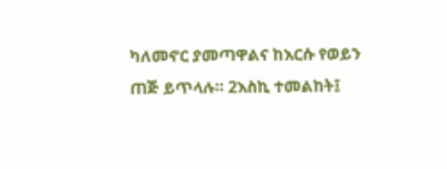ካለመኖር ያመጣዋልና ከእርሱ የወይን ጠጅ ይጥላሉ። 2እስኪ ተመልከት፤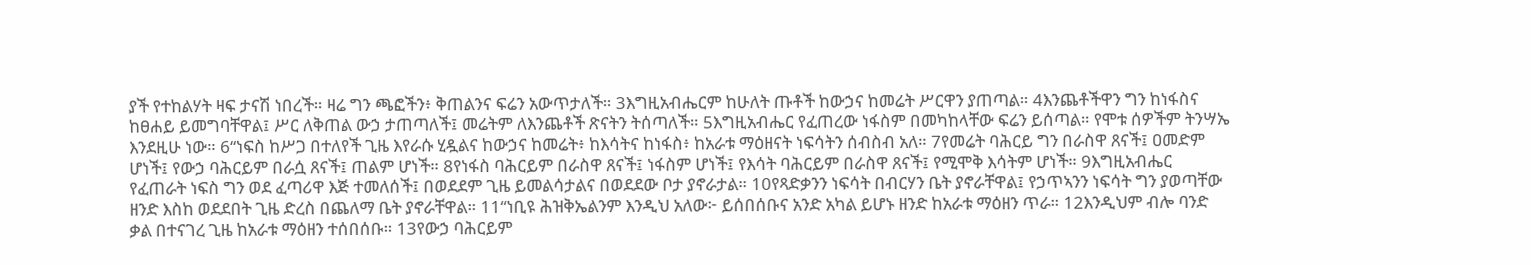ያች የተከልሃት ዛፍ ታናሽ ነበረች። ዛሬ ግን ጫፎችን፥ ቅጠልንና ፍሬን አውጥታለች። 3እግዚአብሔርም ከሁለት ጡቶች ከውኃና ከመሬት ሥርዋን ያጠጣል። 4እንጨቶችዋን ግን ከነፋስና ከፀሐይ ይመግባቸዋል፤ ሥር ለቅጠል ውኃ ታጠጣለች፤ መሬትም ለእንጨቶች ጽናትን ትሰጣለች። 5እግዚአብሔር የፈጠረው ነፋስም በመካከላቸው ፍሬን ይሰጣል። የሞቱ ሰዎችም ትንሣኤ እንደዚሁ ነው። 6“ነፍስ ከሥጋ በተለየች ጊዜ እየራሱ ሂዷልና ከውኃና ከመሬት፥ ከእሳትና ከነፋስ፥ ከአራቱ ማዕዘናት ነፍሳትን ሰብስብ አለ። 7የመሬት ባሕርይ ግን በራስዋ ጸናች፤ ዐመድም ሆነች፤ የውኃ ባሕርይም በራሷ ጸናች፤ ጠልም ሆነች። 8የነፋስ ባሕርይም በራስዋ ጸናች፤ ነፋስም ሆነች፤ የእሳት ባሕርይም በራስዋ ጸናች፤ የሚሞቅ እሳትም ሆነች። 9እግዚአብሔር የፈጠራት ነፍስ ግን ወደ ፈጣሪዋ እጅ ተመለሰች፤ በወደደም ጊዜ ይመልሳታልና በወደደው ቦታ ያኖራታል። 10የጻድቃንን ነፍሳት በብርሃን ቤት ያኖራቸዋል፤ የኃጥኣንን ነፍሳት ግን ያወጣቸው ዘንድ እስከ ወደደበት ጊዜ ድረስ በጨለማ ቤት ያኖራቸዋል። 11“ነቢዩ ሕዝቅኤልንም እንዲህ አለው፦ ይሰበሰቡና አንድ አካል ይሆኑ ዘንድ ከአራቱ ማዕዘን ጥራ። 12እንዲህም ብሎ ባንድ ቃል በተናገረ ጊዜ ከአራቱ ማዕዘን ተሰበሰቡ። 13የውኃ ባሕርይም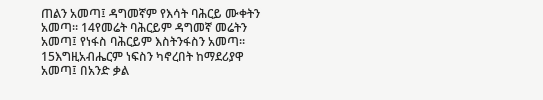ጠልን አመጣ፤ ዳግመኛም የእሳት ባሕርይ ሙቀትን አመጣ። 14የመሬት ባሕርይም ዳግመኛ መሬትን አመጣ፤ የነፋስ ባሕርይም እስትንፋስን አመጣ። 15እግዚአብሔርም ነፍስን ካኖረበት ከማደሪያዋ አመጣ፤ በአንድ ቃል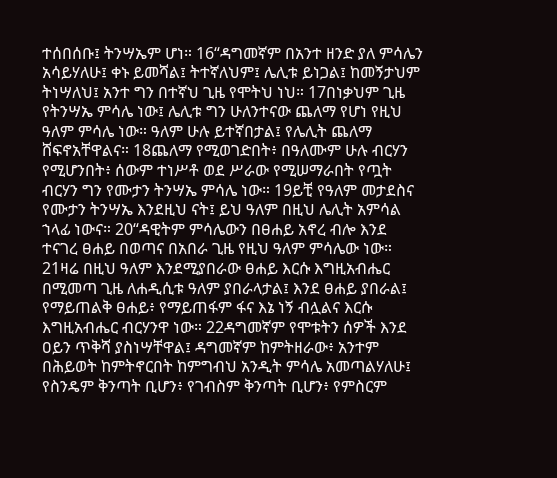ተሰበሰቡ፤ ትንሣኤም ሆነ። 16“ዳግመኛም በአንተ ዘንድ ያለ ምሳሌን አሳይሃለሁ፤ ቀኑ ይመሻል፤ ትተኛለህም፤ ሌሊቱ ይነጋል፤ ከመኝታህም ትነሣለህ፤ አንተ ግን በተኛህ ጊዜ የሞትህ ነህ። 17በነቃህም ጊዜ የትንሣኤ ምሳሌ ነው፤ ሌሊቱ ግን ሁለንተናው ጨለማ የሆነ የዚህ ዓለም ምሳሌ ነው። ዓለም ሁሉ ይተኛበታል፤ የሌሊት ጨለማ ሸፍኖአቸዋልና። 18ጨለማ የሚወገድበት፥ በዓለሙም ሁሉ ብርሃን የሚሆንበት፥ ሰውም ተነሥቶ ወደ ሥራው የሚሠማራበት የጧት ብርሃን ግን የሙታን ትንሣኤ ምሳሌ ነው። 19ይቺ የዓለም መታደስና የሙታን ትንሣኤ እንደዚህ ናት፤ ይህ ዓለም በዚህ ሌሊት አምሳል ኀላፊ ነውና። 20“ዳዊትም ምሳሌውን በፀሐይ አኖረ ብሎ እንደ ተናገረ ፀሐይ በወጣና በአበራ ጊዜ የዚህ ዓለም ምሳሌው ነው። 21ዛሬ በዚህ ዓለም እንደሚያበራው ፀሐይ እርሱ እግዚአብሔር በሚመጣ ጊዜ ለሐዲሲቱ ዓለም ያበራላታል፤ እንደ ፀሐይ ያበራል፤ የማይጠልቅ ፀሐይ፥ የማይጠፋም ፋና እኔ ነኝ ብሏልና እርሱ እግዚአብሔር ብርሃንዋ ነው። 22ዳግመኛም የሞቱትን ሰዎች እንደ ዐይን ጥቅሻ ያስነሣቸዋል፤ ዳግመኛም ከምትዘራው፥ አንተም በሕይወት ከምትኖርበት ከምግብህ አንዲት ምሳሌ አመጣልሃለሁ፤ የስንዴም ቅንጣት ቢሆን፥ የገብስም ቅንጣት ቢሆን፥ የምስርም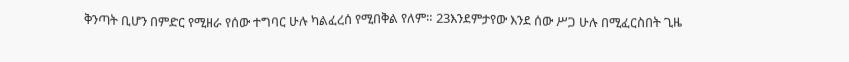ቅንጣት ቢሆን በምድር የሚዘራ የሰው ተግባር ሁሉ ካልፈረሰ የሚበቅል የለም። 23እንደምታየው እንደ ሰው ሥጋ ሁሉ በሚፈርስበት ጊዜ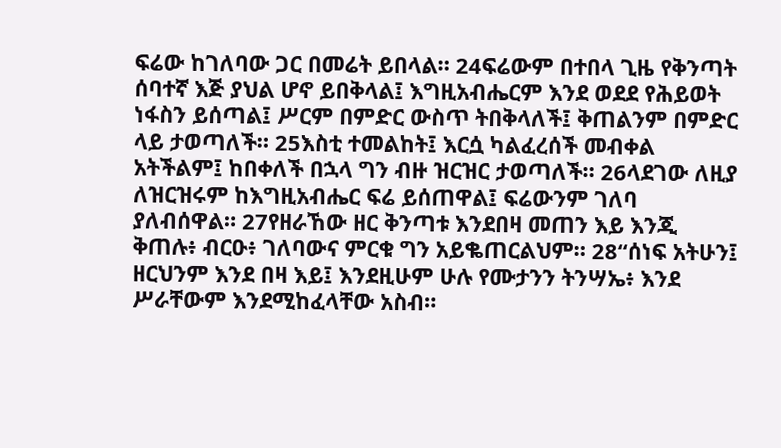ፍሬው ከገለባው ጋር በመሬት ይበላል። 24ፍሬውም በተበላ ጊዜ የቅንጣት ሰባተኛ እጅ ያህል ሆኖ ይበቅላል፤ እግዚአብሔርም እንደ ወደደ የሕይወት ነፋስን ይሰጣል፤ ሥርም በምድር ውስጥ ትበቅላለች፤ ቅጠልንም በምድር ላይ ታወጣለች። 25እስቲ ተመልከት፤ እርሷ ካልፈረሰች መብቀል አትችልም፤ ከበቀለች በኋላ ግን ብዙ ዝርዝር ታወጣለች። 26ላደገው ለዚያ ለዝርዝሩም ከእግዚአብሔር ፍሬ ይሰጠዋል፤ ፍሬውንም ገለባ ያለብሰዋል። 27የዘራኸው ዘር ቅንጣቱ እንደበዛ መጠን እይ እንጂ ቅጠሉ፥ ብርዑ፥ ገለባውና ምርቁ ግን አይቈጠርልህም። 28“ሰነፍ አትሁን፤ ዘርህንም እንደ በዛ እይ፤ እንደዚሁም ሁሉ የሙታንን ትንሣኤ፥ እንደ ሥራቸውም እንደሚከፈላቸው አስብ።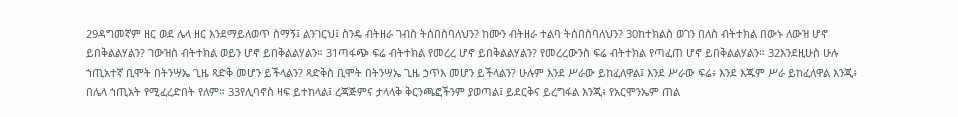29ዳግመኛም ዘር ወደ ሌላ ዘር እንደማይለወጥ ስማኝ፤ ልንገርህ፤ ስንዴ ብትዘራ ገብስ ትሰበስባለህን? ከሙን ብትዘራ ተልባ ትሰበስባለህን? 30ከተክልስ ወገን በለስ ብትተክል በውኑ ለውዝ ሆኖ ይበቅልልሃልን? ገውዝስ ብትተክል ወይን ሆኖ ይበቅልልሃልን። 31ጣፋጭ ፍሬ ብትተክል የመረረ ሆኖ ይበቅልልሃልን? የመረረውንስ ፍሬ ብትተክል የጣፈጠ ሆኖ ይበቅልልሃልን። 32እንደዚሁስ ሁሉ ኀጢአተኛ ቢሞት በትንሣኤ ጊዜ ጻድቅ መሆን ይችላልን? ጻድቅስ ቢሞት በትንሣኤ ጊዜ ኃጥእ መሆን ይችላልን? ሁሉም እንደ ሥራው ይከፈለዋል፤ እንደ ሥራው ፍሬ፥ እንደ እጁም ሥራ ይከፈለዋል እንጂ፥ በሌላ ኀጢአት የሚፈረድበት የለም። 33የሊባኖስ ዛፍ ይተከላል፤ ረጃጅምና ታላላቅ ቅርንጫፎችንም ያወጣል፤ ይደርቅና ይረግፋል እንጂ፥ የአርሞንኤም ጠል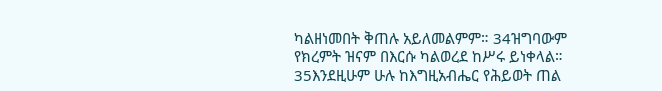ካልዘነመበት ቅጠሉ አይለመልምም። 34ዝግባውም የክረምት ዝናም በእርሱ ካልወረደ ከሥሩ ይነቀላል። 35እንደዚሁም ሁሉ ከእግዚአብሔር የሕይወት ጠል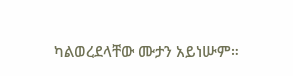ካልወረደላቸው ሙታን አይነሡም።